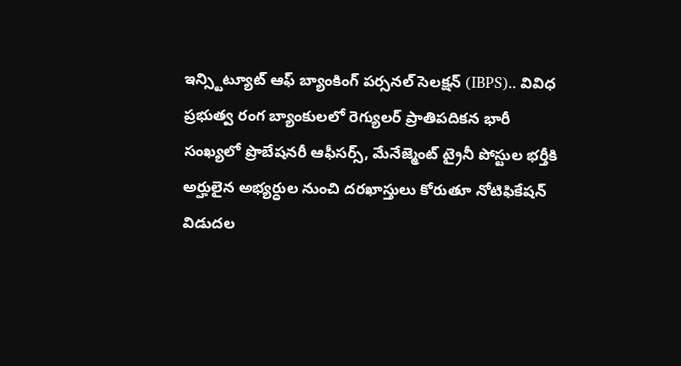ఇన్స్టిట్యూట్ ఆఫ్ బ్యాంకింగ్ పర్సనల్ సెలక్షన్ (IBPS).. వివిధ ప్రభుత్వ రంగ బ్యాంకులలో రెగ్యులర్ ప్రాతిపదికన భారీ సంఖ్యలో ప్రొబేషనరీ ఆఫీసర్స్, మేనేజ్మెంట్ ట్రైనీ పోస్టుల భర్తీకి అర్హులైన అభ్యర్ధుల నుంచి దరఖాస్తులు కోరుతూ నోటిఫికేషన్ విడుదల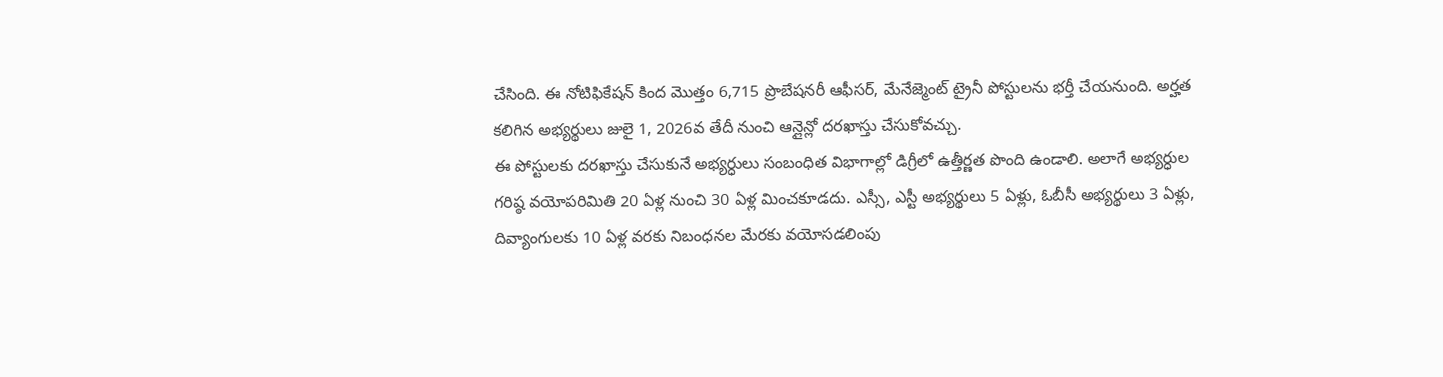చేసింది. ఈ నోటిఫికేషన్ కింద మొత్తం 6,715 ప్రొబేషనరీ ఆఫీసర్, మేనేజ్మెంట్ ట్రైనీ పోస్టులను భర్తీ చేయనుంది. అర్హత కలిగిన అభ్యర్థులు జులై 1, 2026వ తేదీ నుంచి ఆన్లైన్లో దరఖాస్తు చేసుకోవచ్చు.
ఈ పోస్టులకు దరఖాస్తు చేసుకునే అభ్యర్ధులు సంబంధిత విభాగాల్లో డిగ్రీలో ఉత్తీర్ణత పొంది ఉండాలి. అలాగే అభ్యర్ధుల గరిష్ఠ వయోపరిమితి 20 ఏళ్ల నుంచి 30 ఏళ్ల మించకూడదు. ఎస్సీ, ఎస్టీ అభ్యర్థులు 5 ఏళ్లు, ఓబీసీ అభ్యర్థులు 3 ఏళ్లు, దివ్యాంగులకు 10 ఏళ్ల వరకు నిబంధనల మేరకు వయోసడలింపు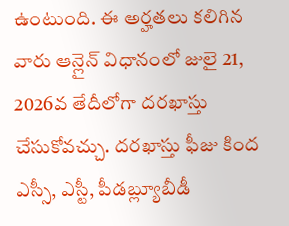ఉంటుంది. ఈ అర్హతలు కలిగిన వారు ఆన్లైన్ విధానంలో జులై 21, 2026వ తేదీలోగా దరఖాస్తు చేసుకోవచ్చు. దరఖాస్తు ఫీజు కింద ఎస్సీ, ఎస్టీ, పీడబ్ల్యూబీడీ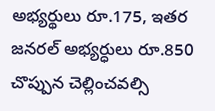అభ్యర్థులు రూ.175, ఇతర జనరల్ అభ్యర్ధులు రూ.850 చొప్పున చెల్లించవల్సి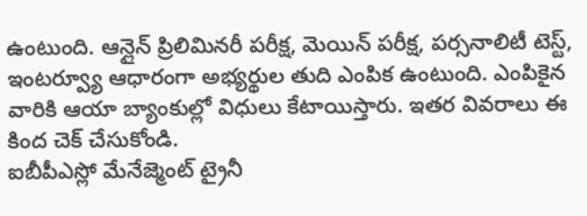ఉంటుంది. ఆన్లైన్ ప్రిలిమినరీ పరీక్ష, మెయిన్ పరీక్ష, పర్సనాలిటీ టెస్ట్, ఇంటర్వ్యూ ఆధారంగా అభ్యర్థుల తుది ఎంపిక ఉంటుంది. ఎంపికైన వారికి ఆయా బ్యాంకుల్లో విధులు కేటాయిస్తారు. ఇతర వివరాలు ఈ కింద చెక్ చేసుకోండి.
ఐబీపీఎస్లో మేనేజ్మెంట్ ట్రైనీ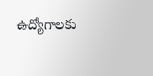ఉద్యోగాలకు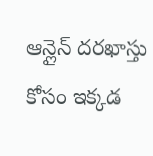ఆన్లైన్ దరఖాస్తు కోసం ఇక్కడ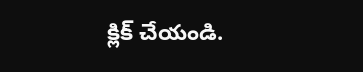క్లిక్ చేయండి.